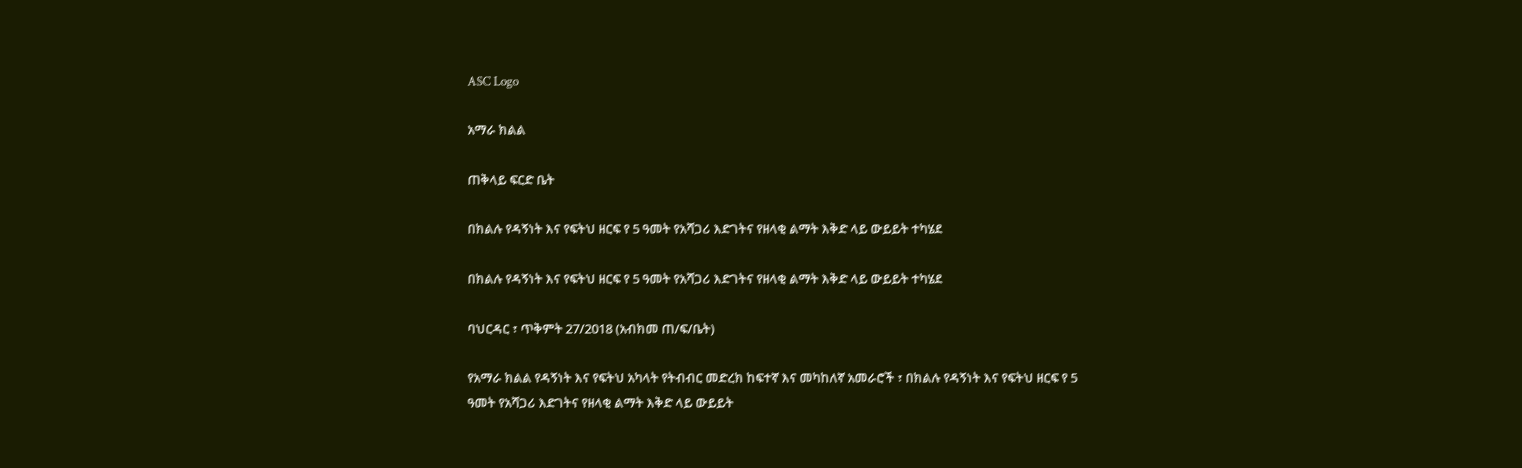ASC Logo

አማራ ክልል

ጠቅላይ ፍርድ ቤት

በክልሉ የዳኝነት እና የፍትህ ዘርፍ የ 5 ዓመት የአሻጋሪ እድገትና የዘላቂ ልማት እቅድ ላይ ውይይት ተካሄደ

በክልሉ የዳኝነት እና የፍትህ ዘርፍ የ 5 ዓመት የአሻጋሪ እድገትና የዘላቂ ልማት እቅድ ላይ ውይይት ተካሄደ

ባህርዳር ፣ ጥቅምት 27/2018 (አብክመ ጠ/ፍ/ቤት)

የአማራ ክልል የዳኝነት እና የፍትህ አካላት የትብብር መድረክ ከፍተኛ እና መካከለኛ አመራሮች ፣ በክልሉ የዳኝነት እና የፍትህ ዘርፍ የ 5 ዓመት የአሻጋሪ እድገትና የዘላቂ ልማት እቅድ ላይ ውይይት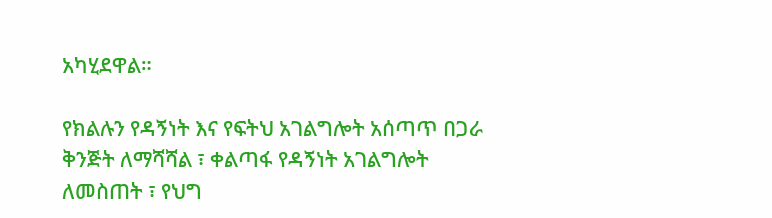አካሂደዋል።

የክልሉን የዳኝነት እና የፍትህ አገልግሎት አሰጣጥ በጋራ ቅንጅት ለማሻሻል ፣ ቀልጣፋ የዳኝነት አገልግሎት ለመስጠት ፣ የህግ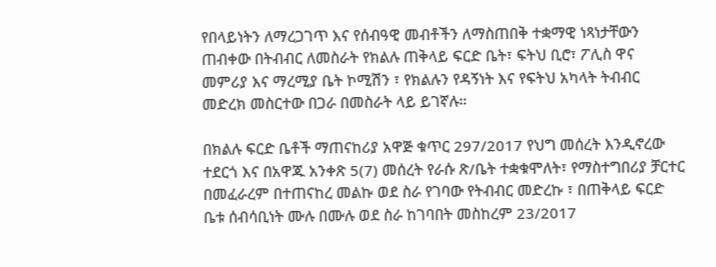የበላይነትን ለማረጋገጥ እና የሰብዓዊ መብቶችን ለማስጠበቅ ተቋማዊ ነጻነታቸውን ጠብቀው በትብብር ለመስራት የክልሉ ጠቅላይ ፍርድ ቤት፣ ፍትህ ቢሮ፣ ፖሊስ ዋና መምሪያ እና ማረሚያ ቤት ኮሚሽን ፣ የክልሉን የዳኝነት እና የፍትህ አካላት ትብብር መድረክ መስርተው በጋራ በመስራት ላይ ይገኛሉ።

በክልሉ ፍርድ ቤቶች ማጠናከሪያ አዋጅ ቁጥር 297/2017 የህግ መሰረት እንዲኖረው ተደርጎ እና በአዋጁ አንቀጽ 5(7) መሰረት የራሱ ጽ/ቤት ተቋቁሞለት፣ የማስተግበሪያ ቻርተር በመፈራረም በተጠናከረ መልኩ ወደ ስራ የገባው የትብብር መድረኩ ፣ በጠቅላይ ፍርድ ቤቱ ሰብሳቢነት ሙሉ በሙሉ ወደ ስራ ከገባበት መስከረም 23/2017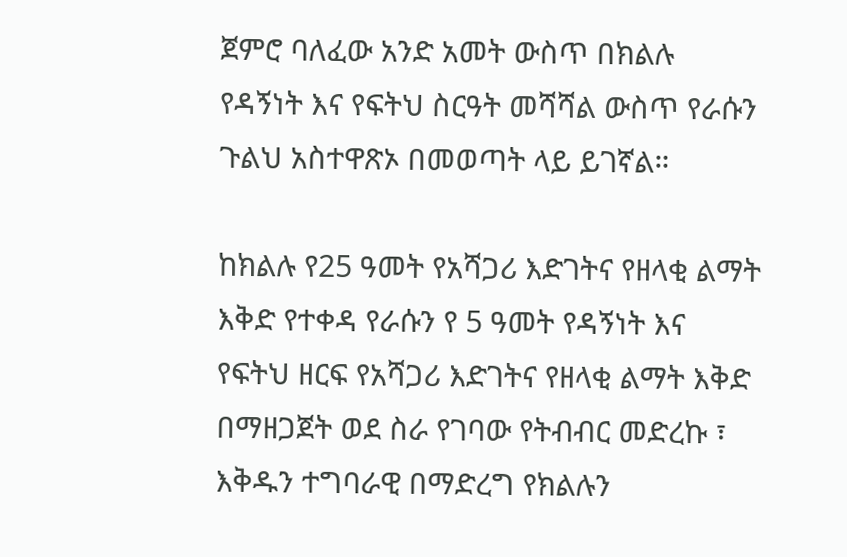ጀምሮ ባለፈው አንድ አመት ውስጥ በክልሉ የዳኝነት እና የፍትህ ስርዓት መሻሻል ውስጥ የራሱን ጉልህ አስተዋጽኦ በመወጣት ላይ ይገኛል።

ከክልሉ የ25 ዓመት የአሻጋሪ እድገትና የዘላቂ ልማት እቅድ የተቀዳ የራሱን የ 5 ዓመት የዳኝነት እና የፍትህ ዘርፍ የአሻጋሪ እድገትና የዘላቂ ልማት እቅድ በማዘጋጀት ወደ ስራ የገባው የትብብር መድረኩ ፣ እቅዱን ተግባራዊ በማድረግ የክልሉን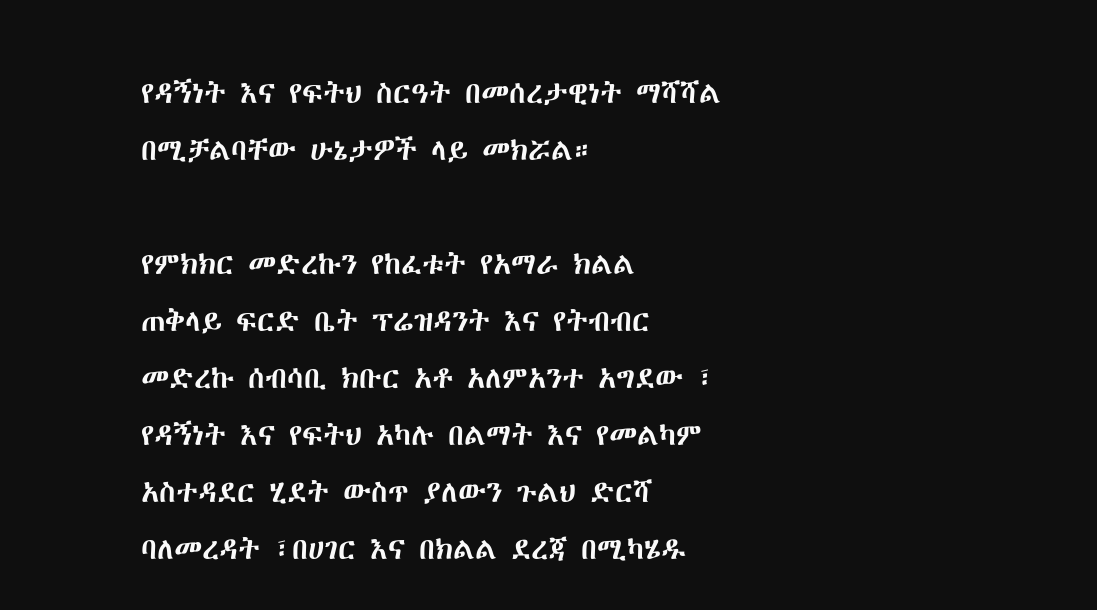የዳኝነት እና የፍትህ ስርዓት በመሰረታዊነት ማሻሻል በሚቻልባቸው ሁኔታዎች ላይ መክሯል።

የምክክር መድረኩን የከፈቱት የአማራ ክልል ጠቅላይ ፍርድ ቤት ፕሬዝዳንት እና የትብብር መድረኩ ሰብሳቢ ክቡር አቶ አለምአንተ አግደው ፣ የዳኝነት እና የፍትህ አካሉ በልማት እና የመልካም አስተዳደር ሂደት ውስጥ ያለውን ጉልህ ድርሻ ባለመረዳት ፣በሀገር እና በክልል ደረጃ በሚካሄዱ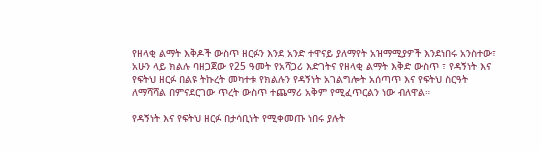የዘላቂ ልማት እቅዶች ውስጥ ዘርፉን እንደ አንድ ተዋናይ ያለማየት አዝማሚያዎች እንደነበሩ አንስተው፣ አሁን ላይ ክልሉ ባዘጋጀው የ25 ዓመት የአሻጋሪ እድገትና የዘላቂ ልማት እቅድ ውስጥ ፣ የዳኝነት እና የፍትህ ዘርፉ በልዩ ትኩረት መካተቱ የክልሉን የዳኝነት አገልግሎት አሰጣጥ እና የፍትህ ስርዓት ለማሻሻል በምናደርገው ጥረት ውስጥ ተጨማሪ አቅም የሚፈጥርልን ነው ብለዋል።

የዳኝነት እና የፍትህ ዘርፉ በታሳቢነት የሚቀመጡ ነበሩ ያሉት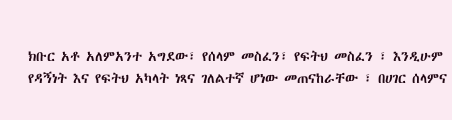ክቡር አቶ አለምአንተ አግደው፣ የሰላም መስፈን፣ የፍትህ መስፈን ፣ እንዲሁም የዳኝነት እና የፍትህ አካላት ነጻና ገለልተኛ ሆነው መጠናከራቸው ፣ በሀገር ሰላምና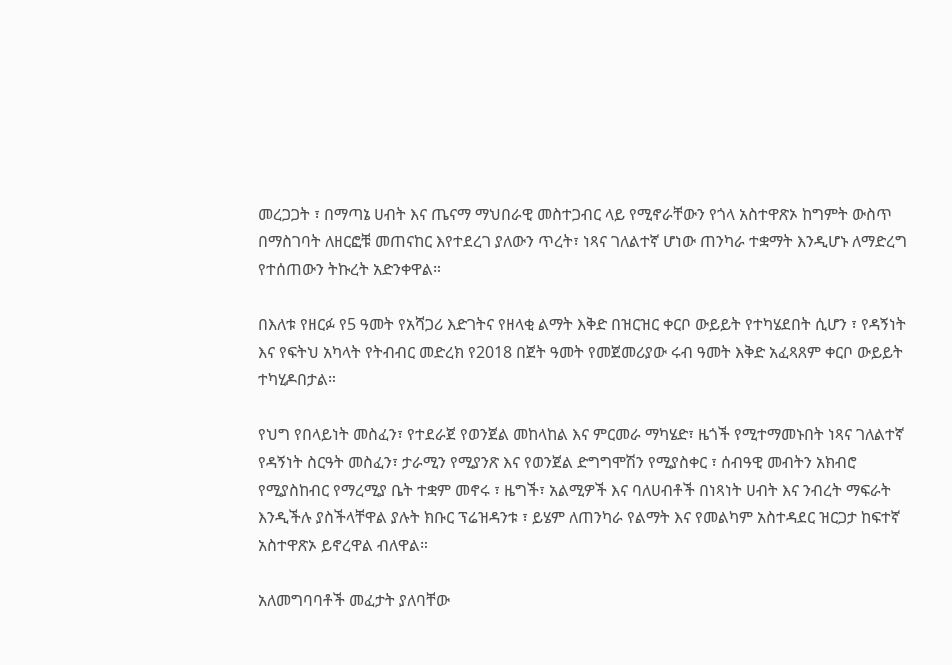መረጋጋት ፣ በማጣኔ ሀብት እና ጤናማ ማህበራዊ መስተጋብር ላይ የሚኖራቸውን የጎላ አስተዋጽኦ ከግምት ውስጥ በማስገባት ለዘርፎቹ መጠናከር እየተደረገ ያለውን ጥረት፣ ነጻና ገለልተኛ ሆነው ጠንካራ ተቋማት እንዲሆኑ ለማድረግ የተሰጠውን ትኩረት አድንቀዋል።

በእለቱ የዘርፉ የ5 ዓመት የአሻጋሪ እድገትና የዘላቂ ልማት እቅድ በዝርዝር ቀርቦ ውይይት የተካሄደበት ሲሆን ፣ የዳኝነት እና የፍትህ አካላት የትብብር መድረክ የ2018 በጀት ዓመት የመጀመሪያው ሩብ ዓመት እቅድ አፈጻጸም ቀርቦ ውይይት ተካሂዶበታል።

የህግ የበላይነት መስፈን፣ የተደራጀ የወንጀል መከላከል እና ምርመራ ማካሄድ፣ ዜጎች የሚተማመኑበት ነጻና ገለልተኛ የዳኝነት ስርዓት መስፈን፣ ታራሚን የሚያንጽ እና የወንጀል ድግግሞሽን የሚያስቀር ፣ ሰብዓዊ መብትን አክብሮ የሚያስከብር የማረሚያ ቤት ተቋም መኖሩ ፣ ዜግች፣ አልሚዎች እና ባለሀብቶች በነጻነት ሀብት እና ንብረት ማፍራት እንዲችሉ ያስችላቸዋል ያሉት ክቡር ፕሬዝዳንቱ ፣ ይሄም ለጠንካራ የልማት እና የመልካም አስተዳደር ዝርጋታ ከፍተኛ አስተዋጽኦ ይኖረዋል ብለዋል።

አለመግባባቶች መፈታት ያለባቸው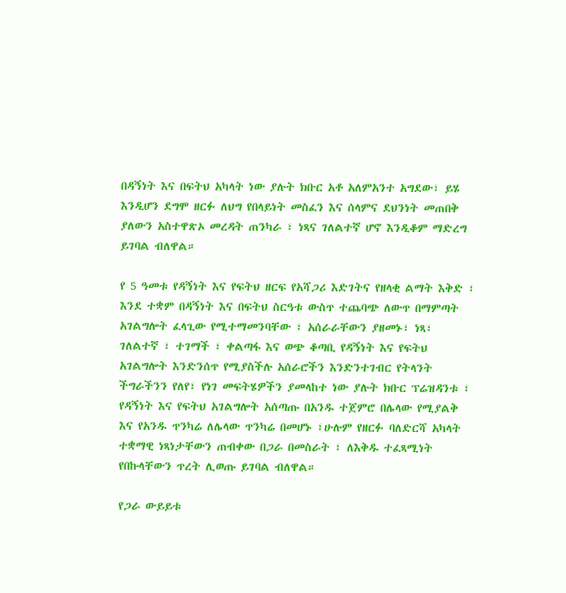በዳኝነት እና በፍትህ አካላት ነው ያሉት ክቡር አቶ አለምአንተ አግደው፣ ይሄ እንዲሆን ደግሞ ዘርፉ ለህግ የበላይነት መስፈን እና ሰላምና ደህንነት መጠበቅ ያለውን አስተዋጽኦ መረዳት ጠንካራ ፣ ነጻና ገለልተኛ ሆኖ እንዲቆም ማድረግ ይገባል ብለዋል።

የ 5 ዓመቱ የዳኝነት እና የፍትህ ዘርፍ የአሻጋሪ እድገትና የዘላቂ ልማት እቅድ ፣ እንደ ተቋም በዳኝነት እና በፍትህ ስርዓቱ ውስጥ ተጨባጭ ለውጥ በማምጣት አገልግሎት ፈላጊው የሚተማመንባቸው ፣ አሰራራቸውን ያዘመኑ፣ ነጻ፣ ገለልተኛ ፣ ተገማች ፣ ቀልጣፋ እና ወጭ ቆጣቢ የዳኝነት እና የፍትህ አገልግሎት እንድንሰጥ የሚያስችሉ አሰራሮችን እንድንተገብር የትላንት ችግራችንን የለየ፣ የነገ መፍትሄዎችን ያመላከተ ነው ያሉት ክቡር ፕሬዝዳንቱ ፣ የዳኝነት እና የፍትህ አገልግሎት አሰጣጡ በአንዱ ተጀምሮ በሌላው የሚያልቅ እና የአንዱ ጥንካሬ ለሌላው ጥንካሬ በመሆኑ ፣ሁሉም የዘርፉ ባለድርሻ አካላት ተቋማዊ ነጻነታቸውን ጠብቀው በጋራ በመስራት ፣ ለእቅዱ ተፈጻሚነት የበኩላቸውን ጥረት ሊወጡ ይገባል ብለዋል።

የጋራ ውይይቱ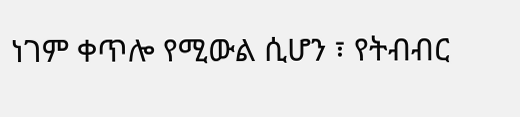ነገም ቀጥሎ የሚውል ሲሆን ፣ የትብብር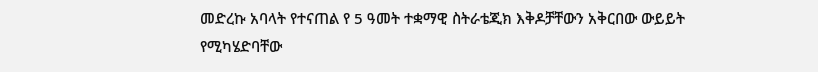መድረኩ አባላት የተናጠል የ 5 ዓመት ተቋማዊ ስትራቴጂክ እቅዶቻቸውን አቅርበው ውይይት የሚካሄድባቸው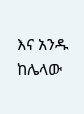እና አንዱ ከሌላው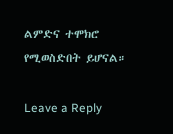ልምድና ተሞክሮ የሚወስድበት ይሆናል።

Leave a Reply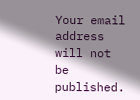Your email address will not be published.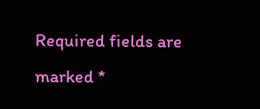Required fields are marked *